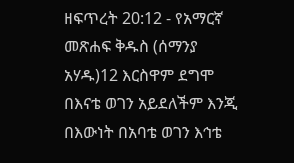ዘፍጥረት 20:12 - የአማርኛ መጽሐፍ ቅዱስ (ሰማንያ አሃዱ)12 እርስዋም ደግሞ በእናቴ ወገን አይደለችም እንጂ በእውነት በአባቴ ወገን እኅቴ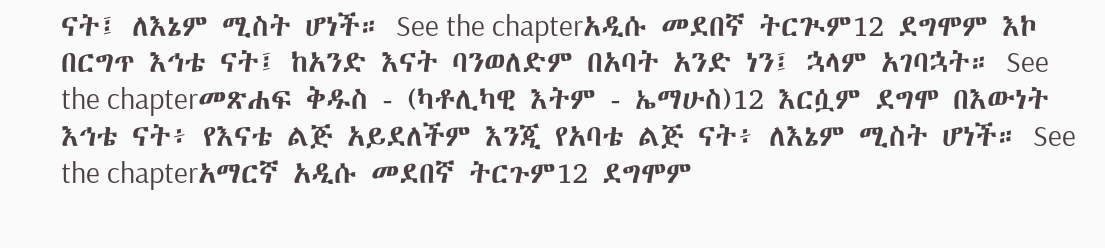ናት፤ ለእኔም ሚስት ሆነች። See the chapterአዲሱ መደበኛ ትርጒም12 ደግሞም እኮ በርግጥ እኅቴ ናት፤ ከአንድ እናት ባንወለድም በአባት አንድ ነን፤ ኋላም አገባኋት። See the chapterመጽሐፍ ቅዱስ - (ካቶሊካዊ እትም - ኤማሁስ)12 እርሷም ደግሞ በእውነት እኅቴ ናት፥ የእናቴ ልጅ አይደለችም እንጂ የአባቴ ልጅ ናት፥ ለእኔም ሚስት ሆነች። See the chapterአማርኛ አዲሱ መደበኛ ትርጉም12 ደግሞም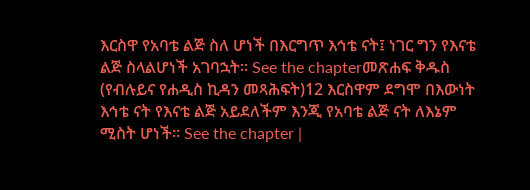እርስዋ የአባቴ ልጅ ስለ ሆነች በእርግጥ እኅቴ ናት፤ ነገር ግን የእናቴ ልጅ ስላልሆነች አገባኋት። See the chapterመጽሐፍ ቅዱስ (የብሉይና የሐዲስ ኪዳን መጻሕፍት)12 እርስዋም ደግሞ በእውነት እኅቴ ናት የእናቴ ልጅ አይደለችም እንጂ የአባቴ ልጅ ናት ለእኔም ሚስት ሆነች። See the chapter |